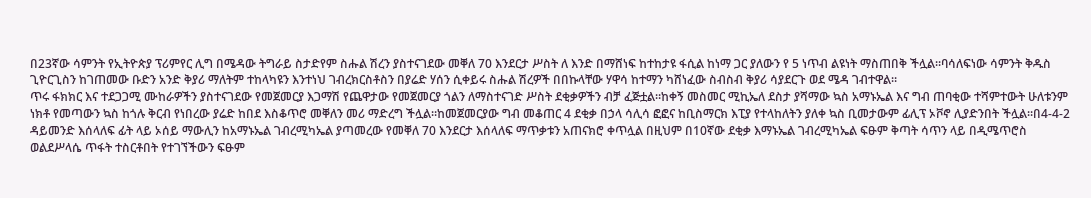በ23ኛው ሳምንት የኢትዮጵያ ፕሪምየር ሊግ በሜዳው ትግራይ ስታድየም ስሑል ሽረን ያስተናገደው መቐለ 70 እንደርታ ሥስት ለ እንድ በማሸነፍ ከተከታዩ ፋሲል ከነማ ጋር ያለውን የ 5 ነጥብ ልዩነት ማስጠበቅ ችሏል።ባሳለፍነው ሳምንት ቅዱስ ጊዮርጊስን ከገጠመው ቡድን አንድ ቅያሪ ማለትም ተከላካዩን እንተነህ ገብረክርስቶስን በያሬድ ሃሰን ሲቀይሩ ስሑል ሽረዎች በበኩላቸው ሃዋሳ ከተማን ካሸነፈው ስብስብ ቅያሪ ሳያደርጉ ወደ ሜዳ ገብተዋል።
ጥሩ ፋክክር እና ተደጋጋሚ ሙከራዎችን ያስተናገደው የመጀመርያ እጋማሽ የጨዋታው የመጀመርያ ጎልን ለማስተናገድ ሥስት ደቂቃዎችን ብቻ ፈጅቷል።ከቀኝ መስመር ሚኪኤለ ደስታ ያሻማው ኳስ አማኑኤል እና ግብ ጠባቂው ተሻምተውት ሁለቱንም ነክቶ የመጣውን ኳስ ከጎሉ ቅርብ የነበረው ያሬድ ከበደ እስቆጥሮ መቐለን መሪ ማድረግ ችሏል።ከመጀመርያው ግብ መቆጠር 4 ደቂቃ በኃላ ሳሊሳ ፎፎና ከቢስማርክ እፒያ የተላከለትን ያለቀ ኳስ ቢመታውም ፊሊፕ ኦቮኖ ሊያድንበት ችሏል።በ4-4-2 ዳይመንድ እሰላለፍ ፊት ላይ ኦሰይ ማውሊን ከአማኑኤል ገብረሚካኤል ያጣመረው የመቐለ 70 እንደርታ እሰላለፍ ማጥቃቱን አጠናክሮ ቀጥሏል በዚህም በ10ኛው ደቂቃ እማኑኤል ገብረሚካኤል ፍፁም ቅጣት ሳጥን ላይ በዲሜጥሮስ ወልደሥላሴ ጥፋት ተስርቶበት የተገኘችውን ፍፁም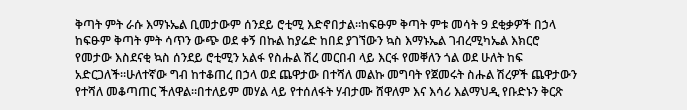ቅጣት ምት ራሱ እማኑኤል ቢመታውም ሰንደይ ሮቲሚ እድኖበታል።ከፍፁም ቅጣት ምቱ መሳት 9 ደቂቃዎች በኃላ ከፍፁም ቅጣት ምት ሳጥን ውጭ ወደ ቀኝ በኩል ከያሬድ ከበደ ያገኘውን ኳስ እማኑኤል ገብረሚካኤል እክርሮ የመታው እስደናቂ ኳስ ሰንደይ ሮቲሚን አልፋ የስሑል ሽረ መርበብ ላይ እርፋ የመቐለን ጎል ወደ ሁለት ከፍ አድርጋለች።ሁለተኛው ግብ ከተቆጠረ በኃላ ወደ ጨዋታው በተሻለ መልኩ መግባት የጀመሩት ስሑል ሽረዎች ጨዋታውን የተሻለ መቆጣጠር ችለዋል።በተለይም መሃል ላይ የተሰለፋት ሃብታሙ ሸዋለም እና እሳሪ እልማህዲ የቡድኑን ቅርጽ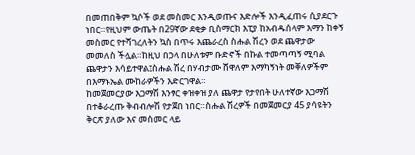በመጠበቅም ኳሶች ወደ መስመር እንዲወጡና እድሎች እንዲፈጠሩ ሲያደርጉ ነበር።የዚህም ውጤት በ29ኛው ደቂቃ ቢስማርክ እፒያ ከአብዱሰላም እማን ከቀኝ መስመር የተሻገረለትን ኳስ በጥሩ እጨራረስ ስሑል ሽረን ወደ ጨዋታው መመለስ ችሏል።ከዚህ በኃላ በሁለቱም ቡድኖች በኩል ተመጣጣኝ ሚባል ጨዋታን እሳይተዋል፤ስሑል ሽረ በሃብታሙ ሸዋለም እማካኝነት መቐለዎችም በእማኑኤል ሙከራዎችን እድርገዋል።
ከመጀመርያው እጋማሽ እንፃር ቀዝቀዝ ያለ ጨዋታ የታየበት ሁለተኛው እጋማሽ በተቆራረጡ ቅብብሎሽ የታጀበ ነበር።ስሑል ሽረዎች በመጀመርያ 45 ያሳዩትን ቅርጽ ያለው እና መስመር ላይ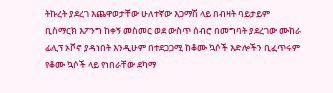ትኩረት ያደረገ እጨዋወታቸው ሁለተኛው እጋማሽ ላይ በብዛት ባይታይም ቢስማርክ እፖንግ ከቀኝ መስመር ወደ ውስጥ ሰብሮ በመግባት ያደረገው ሙከራ ፊሊፕ ኦቮኖ ያዳነበት እንዲሁም በተደጋጋሚ ከቆሙ ኳሶች እድሎችን ቢፈጥሩም የቆሙ ኳሶች ላይ የነበራቸው ደካማ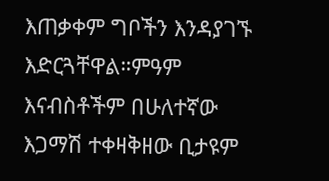እጠቃቀም ግቦችን እንዳያገኙ እድርጓቸዋል።ምዓም እናብስቶችም በሁለተኛው እጋማሽ ተቀዛቅዘው ቢታዩም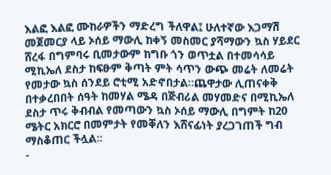እልፎ እልፎ ሙከራዎችን ማድረግ ችለዋል፤ ሁለተኛው እጋማሽ መጀመርያ ላይ ኦሰይ ማውሊ ከቀኝ መስመር ያሻማውን ኳስ ሃይደር ሸረፋ በግምባሩ ቢመታውም ከግቡ ጎን ወጥቷል በተመሳሳይ ሚኪኤለ ደስታ ከፍፁም ቅጣት ምት ሳጥን ውጭ መሬት ለመሬት የመታው ኳስ ሰንደይ ሮቲሚ አድኖበታል።ጨዋታው ሊጠናቀቅ በተቃረበበት ሰዓት ከመሃል ሜዳ በጅብሪል መሃመድና በሚኪኤለ ደስታ ጥሩ ቅብብል የመጣውን ኳስ ኦሰይ ማውሊ በግምት ከ20 ሜትር አክርሮ በመምታት የመቐለን እሸናፊነት ያረጋገጠች ግብ ማስቆጠር ችሏል።
-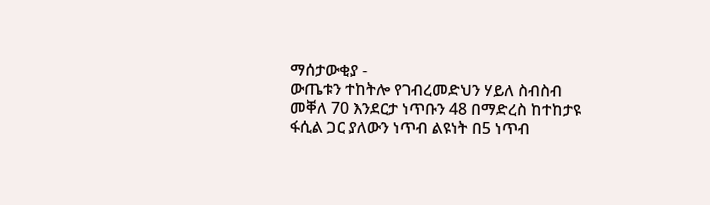ማሰታውቂያ -
ውጤቱን ተከትሎ የገብረመድህን ሃይለ ስብስብ መቐለ 70 እንደርታ ነጥቡን 48 በማድረስ ከተከታዩ ፋሲል ጋር ያለውን ነጥብ ልዩነት በ5 ነጥብ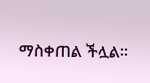ማስቀጠል ችሏል።